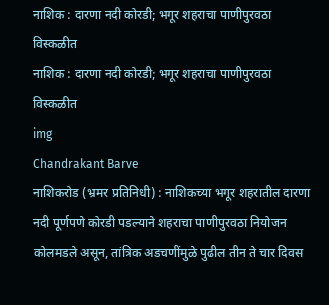नाशिक : दारणा नदी कोरडी; भगूर शहराचा पाणीपुरवठा विस्कळीत
नाशिक : दारणा नदी कोरडी; भगूर शहराचा पाणीपुरवठा विस्कळीत
img
Chandrakant Barve
नाशिकरोड (भ्रमर प्रतिनिधी) : नाशिकच्या भगूर शहरातील दारणा नदी पूर्णपणे कोरडी पडल्याने शहराचा पाणीपुरवठा नियोजन कोलमडले असून, तांत्रिक अडचणींमुळे पुढील तीन ते चार दिवस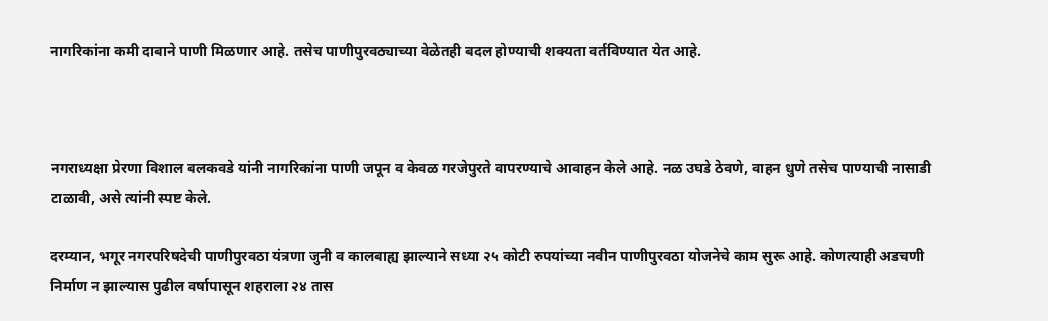नागरिकांना कमी दाबाने पाणी मिळणार आहे. तसेच पाणीपुरवठ्याच्या वेळेतही बदल होण्याची शक्यता वर्तविण्यात येत आहे.



नगराध्यक्षा प्रेरणा विशाल बलकवडे यांनी नागरिकांना पाणी जपून व केवळ गरजेपुरते वापरण्याचे आवाहन केले आहे. नळ उघडे ठेवणे, वाहन धुणे तसेच पाण्याची नासाडी टाळावी, असे त्यांनी स्पष्ट केले.

दरम्यान, भगूर नगरपरिषदेची पाणीपुरवठा यंत्रणा जुनी व कालबाह्य झाल्याने सध्या २५ कोटी रुपयांच्या नवीन पाणीपुरवठा योजनेचे काम सुरू आहे. कोणत्याही अडचणी निर्माण न झाल्यास पुढील वर्षापासून शहराला २४ तास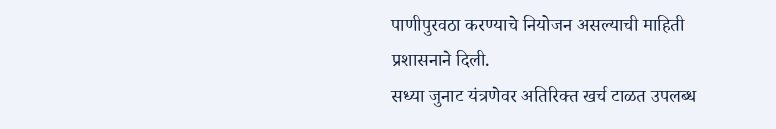पाणीपुरवठा करण्याचे नियोजन असल्याची माहिती प्रशासनाने दिली.
सध्या जुनाट यंत्रणेवर अतिरिक्त खर्च टाळत उपलब्ध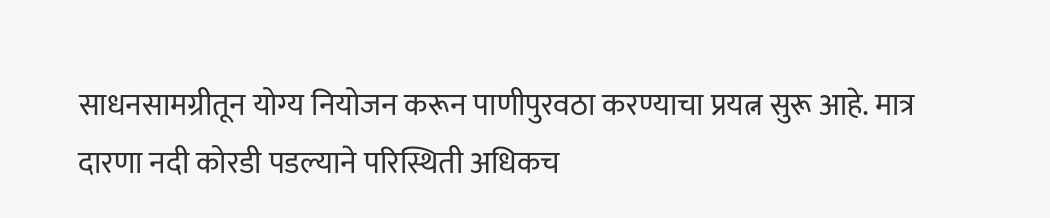साधनसामग्रीतून योग्य नियोजन करून पाणीपुरवठा करण्याचा प्रयत्न सुरू आहे. मात्र दारणा नदी कोरडी पडल्याने परिस्थिती अधिकच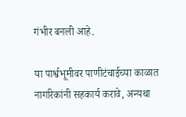गंभीर बनली आहे.

या पार्श्वभूमीवर पाणीटंचाईच्या काळात नागरिकांनी सहकार्य करावे, अन्यथा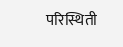परिस्थिती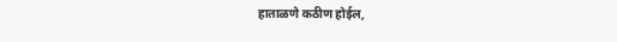हाताळणे कठीण होईल,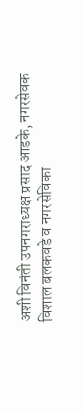अशी विनंती उपनगराध्यक्ष प्रसाद आडके, नगरसेवक विशाल बलकवडे व नगरसेविका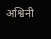अश्विनी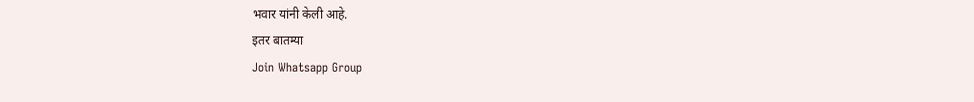भवार यांनी केली आहे.
इतर बातम्या
Join Whatsapp Group